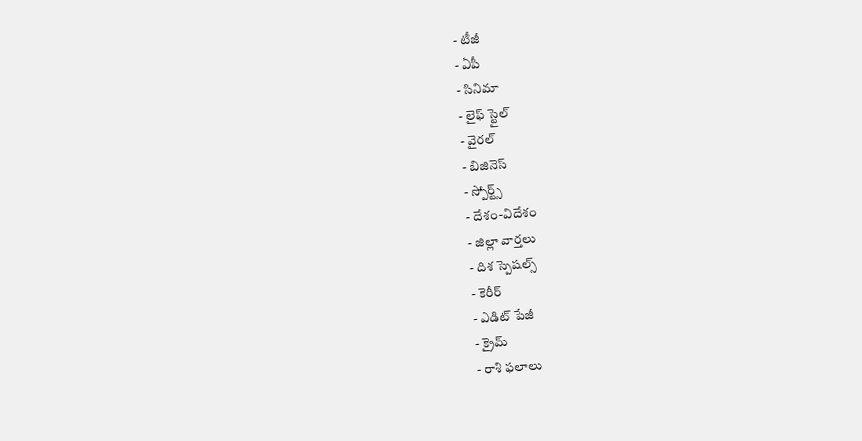- టీజీ
- ఏపీ
- సినిమా
- లైఫ్ స్టైల్
- వైరల్
- బిజినెస్
- స్పోర్ట్స్
- దేశం-విదేశం
- జిల్లా వార్తలు
- దిశ స్పెషల్స్
- కెరీర్
- ఎడిట్ పేజీ
- క్రైమ్
- రాశి ఫలాలు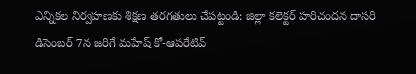ఎన్నికల నిర్వహణకు శిక్షణ తరగతులు చేపట్టండి: జిల్లా కలెక్టర్ హరిచందన దాసరి
డిసెంబర్ 7న జరిగే మహేష్ కో-ఆపరేటివ్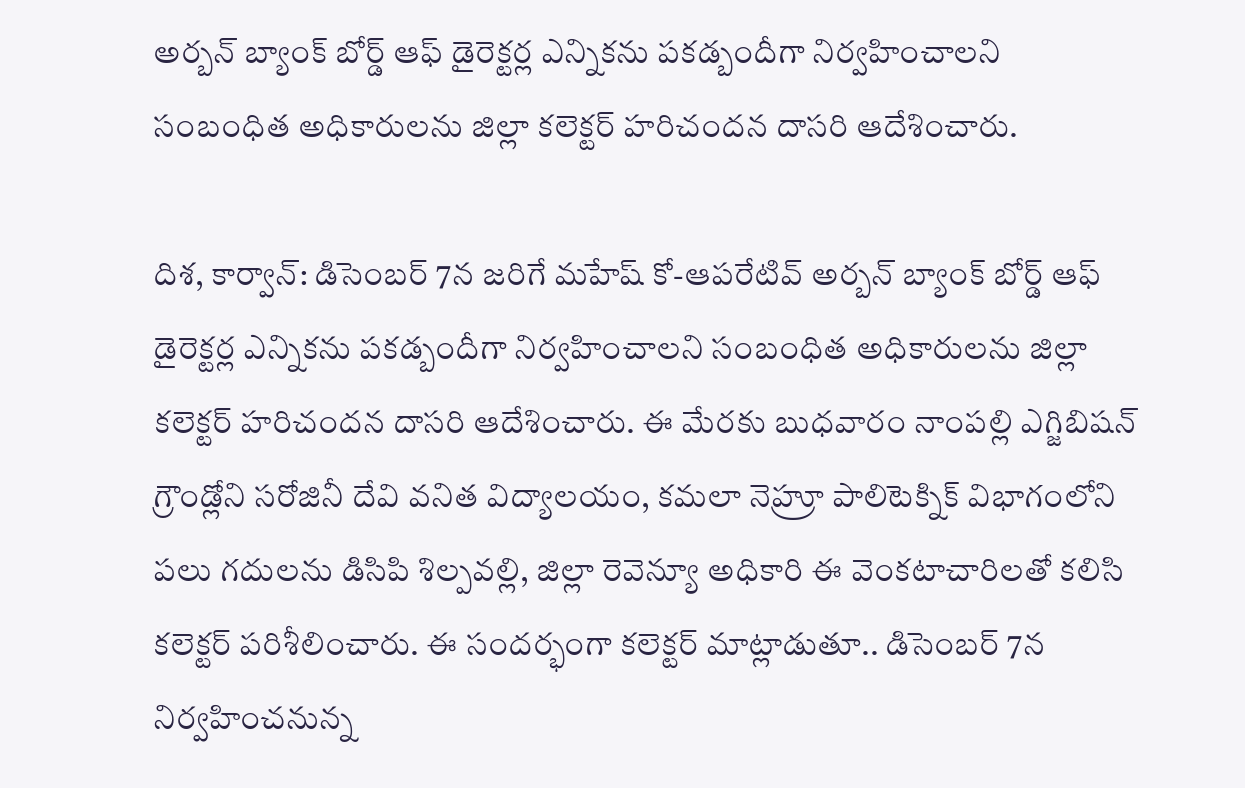అర్బన్ బ్యాంక్ బోర్డ్ ఆఫ్ డైరెక్టర్ల ఎన్నికను పకడ్బందీగా నిర్వహించాలని సంబంధిత అధికారులను జిల్లా కలెక్టర్ హరిచందన దాసరి ఆదేశించారు.

దిశ, కార్వాన్: డిసెంబర్ 7న జరిగే మహేష్ కో-ఆపరేటివ్ అర్బన్ బ్యాంక్ బోర్డ్ ఆఫ్ డైరెక్టర్ల ఎన్నికను పకడ్బందీగా నిర్వహించాలని సంబంధిత అధికారులను జిల్లా కలెక్టర్ హరిచందన దాసరి ఆదేశించారు. ఈ మేరకు బుధవారం నాంపల్లి ఎగ్జిబిషన్ గ్రౌండ్లోని సరోజినీ దేవి వనిత విద్యాలయం, కమలా నెహ్రూ పాలిటెక్నిక్ విభాగంలోని పలు గదులను డిసిపి శిల్పవల్లి, జిల్లా రెవెన్యూ అధికారి ఈ వెంకటాచారిలతో కలిసి కలెక్టర్ పరిశీలించారు. ఈ సందర్భంగా కలెక్టర్ మాట్లాడుతూ.. డిసెంబర్ 7న నిర్వహించనున్న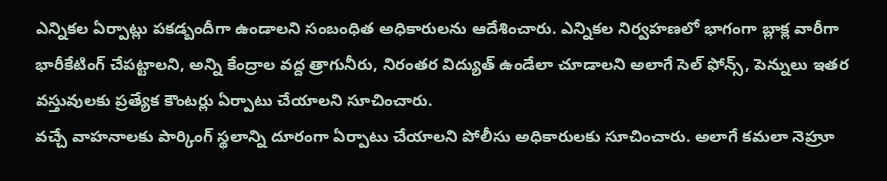ఎన్నికల ఏర్పాట్లు పకడ్బందీగా ఉండాలని సంబంధిత అధికారులను ఆదేశించారు. ఎన్నికల నిర్వహణలో భాగంగా బ్లాక్ల వారీగా భారీకేటింగ్ చేపట్టాలని, అన్ని కేంద్రాల వద్ద త్రాగునీరు, నిరంతర విద్యుత్ ఉండేలా చూడాలని అలాగే సెల్ ఫోన్స్, పెన్నులు ఇతర వస్తువులకు ప్రత్యేక కౌంటర్లు ఏర్పాటు చేయాలని సూచించారు.
వచ్చే వాహనాలకు పార్కింగ్ స్థలాన్ని దూరంగా ఏర్పాటు చేయాలని పోలీసు అధికారులకు సూచించారు. అలాగే కమలా నెహ్రూ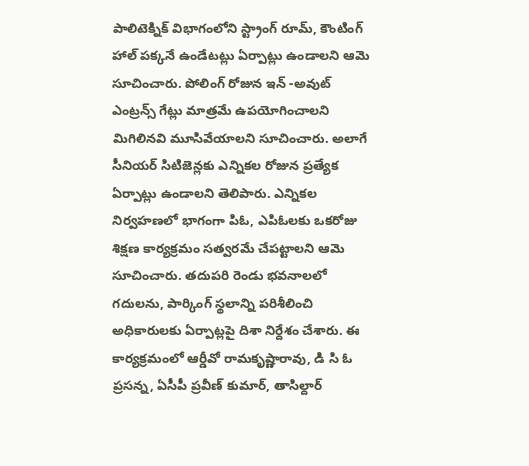పాలిటెక్నిక్ విభాగంలోని స్ట్రాంగ్ రూమ్, కౌంటింగ్ హాల్ పక్కనే ఉండేటట్లు ఏర్పాట్లు ఉండాలని ఆమె సూచించారు. పోలింగ్ రోజున ఇన్ -అవుట్ ఎంట్రన్స్ గేట్లు మాత్రమే ఉపయోగించాలని మిగిలినవి మూసివేయాలని సూచించారు. అలాగే సీనియర్ సిటిజెన్లకు ఎన్నికల రోజున ప్రత్యేక ఏర్పాట్లు ఉండాలని తెలిపారు. ఎన్నికల నిర్వహణలో భాగంగా పిఓ, ఎపిఓలకు ఒకరోజు శిక్షణ కార్యక్రమం సత్వరమే చేపట్టాలని ఆమె సూచించారు. తదుపరి రెండు భవనాలలో గదులను, పార్కింగ్ స్థలాన్ని పరిశీలించి అధికారులకు ఏర్పాట్లపై దిశా నిర్దేశం చేశారు. ఈ కార్యక్రమంలో ఆర్డీవో రామకృష్ణారావు, డి సి ఓ ప్రసన్న, ఏసీపీ ప్రవీణ్ కుమార్, తాసిల్దార్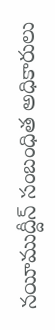నయీముద్దీన్ సంబంధిత అధికారులు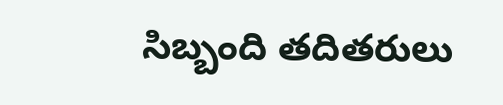సిబ్బంది తదితరులు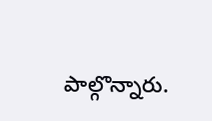పాల్గొన్నారు.